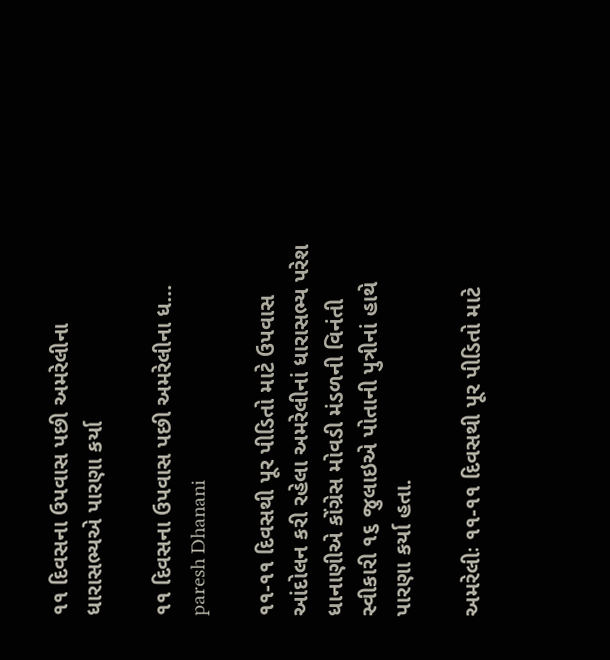૧૧ દિવસના ઉપવાસ પછી અમરેલીના ધારાસભ્યએ પારણા કર્યા

૧૧ દિવસના ઉપવાસ પછી અમરેલીના ધ...
paresh Dhanani

૧૧-૧૧ દિવસથી પૂર પીડિતો માટે ઉપવાસ આંદોલન કરી રહેલા અમરેલીનાં ધારાસભ્ય પરેશ ધાનાણીએ કોંગ્રેસ મોવડી મંડળની વિનંતી સ્વીકારી ૧૬ જુલાઇએ પોતાની પુત્રીનાં હાથે પારણા કર્યા હતા.

અમરેલીઃ ૧૧-૧૧ દિવસથી પૂર પીડિતો માટે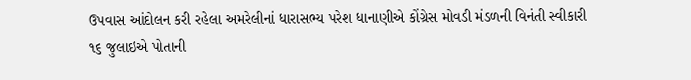ઉપવાસ આંદોલન કરી રહેલા અમરેલીનાં ધારાસભ્ય પરેશ ધાનાણીએ કોંગ્રેસ મોવડી મંડળની વિનંતી સ્વીકારી ૧૬ જુલાઇએ પોતાની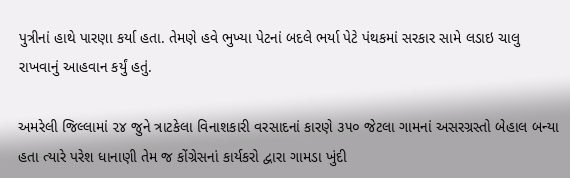પુત્રીનાં હાથે પારણા કર્યા હતા. તેમણે હવે ભુખ્યા પેટનાં બદલે ભર્યા પેટે પંથકમાં સરકાર સામે લડાઇ ચાલુ રાખવાનું આહવાન કર્યું હતું.

અમરેલી જિલ્લામાં ૨૪ જુને ત્રાટકેલા વિનાશકારી વરસાદનાં કારણે ૩૫૦ જેટલા ગામનાં અસરગ્રસ્તો બેહાલ બન્યા હતા ત્યારે પરેશ ધાનાણી તેમ જ કોંગ્રેસનાં કાર્યકરો દ્વારા ગામડા ખુંદી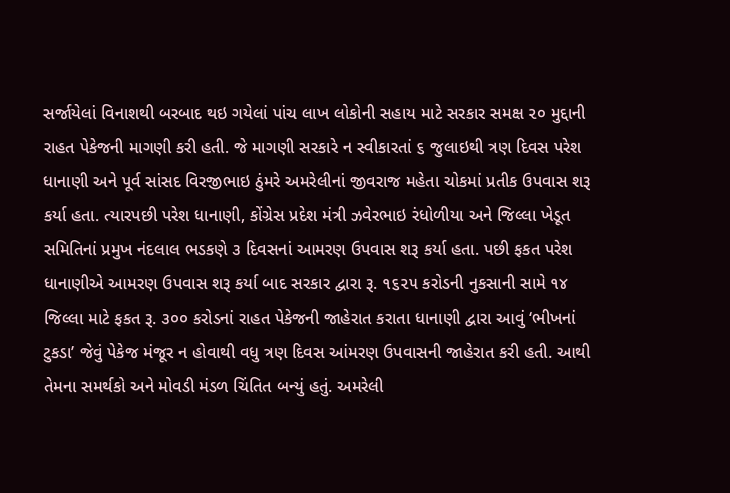સર્જાયેલાં વિનાશથી બરબાદ થઇ ગયેલાં પાંચ લાખ લોકોની સહાય માટે સરકાર સમક્ષ ૨૦ મુદ્દાની રાહત પેકેજની માગણી કરી હતી. જે માગણી સરકારે ન સ્વીકારતાં ૬ જુલાઇથી ત્રણ દિવસ પરેશ ધાનાણી અને પૂર્વ સાંસદ વિરજીભાઇ ઠુંમરે અમરેલીનાં જીવરાજ મહેતા ચોકમાં પ્રતીક ઉપવાસ શરૂ કર્યા હતા. ત્યારપછી પરેશ ધાનાણી, કોંગ્રેસ પ્રદેશ મંત્રી ઝવેરભાઇ રંધોળીયા અને જિલ્લા ખેડૂત સમિતિનાં પ્રમુખ નંદલાલ ભડકણે ૩ દિવસનાં આમરણ ઉપવાસ શરૂ કર્યા હતા. પછી ફકત પરેશ ધાનાણીએ આમરણ ઉપવાસ શરૂ કર્યા બાદ સરકાર દ્વારા રૂ. ૧૬૨૫ કરોડની નુકસાની સામે ૧૪ જિલ્લા માટે ફકત રૂ. ૩૦૦ કરોડનાં રાહત પેકેજની જાહેરાત કરાતા ધાનાણી દ્વારા આવું ‘ભીખનાં ટુકડા’ જેવું પેકેજ મંજૂર ન હોવાથી વધુ ત્રણ દિવસ આંમરણ ઉપવાસની જાહેરાત કરી હતી. આથી તેમના સમર્થકો અને મોવડી મંડળ ચિંતિત બન્યું હતું. અમરેલી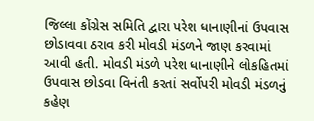જિલ્લા કોંગ્રેસ સમિતિ દ્વારા પરેશ ધાનાણીનાં ઉપવાસ છોડાવવા ઠરાવ કરી મોવડી મંડળને જાણ કરવામાં આવી હતી. મોવડી મંડળે પરેશ ધાનાણીને લોકહિતમાં ઉપવાસ છોડવા વિનંતી કરતાં સર્વોપરી મોવડી મંડળનું કહેણ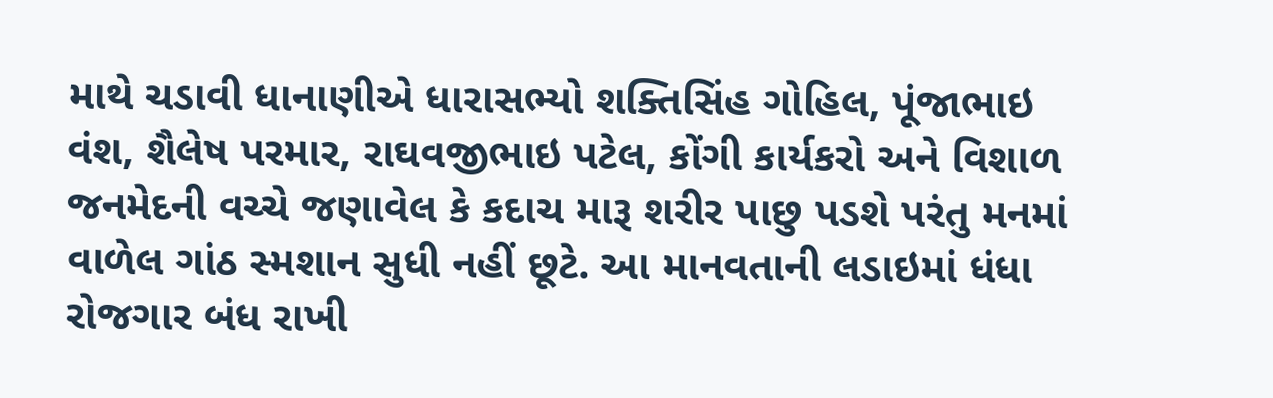માથે ચડાવી ધાનાણીએ ધારાસભ્યો શક્તિસિંહ ગોહિલ, પૂંજાભાઇ વંશ, શૈલેષ પરમાર, રાઘવજીભાઇ પટેલ, કોંગી કાર્યકરો અને વિશાળ જનમેદની વચ્ચે જણાવેલ કે કદાચ મારૂ શરીર પાછુ પડશે પરંતુ મનમાં વાળેલ ગાંઠ સ્મશાન સુધી નહીં છૂટે. આ માનવતાની લડાઇમાં ધંધા રોજગાર બંધ રાખી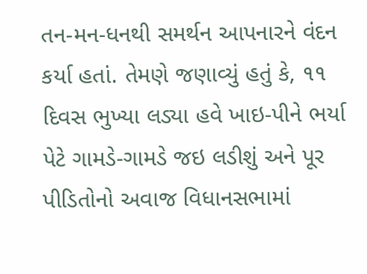તન-મન-ધનથી સમર્થન આપનારને વંદન કર્યા હતાં. તેમણે જણાવ્યું હતું કે, ૧૧ દિવસ ભુખ્યા લડ્યા હવે ખાઇ-પીને ભર્યા પેટે ગામડે-ગામડે જઇ લડીશું અને પૂર પીડિતોનો અવાજ વિધાનસભામાં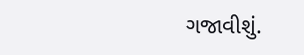ગજાવીશું.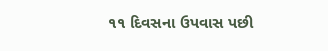૧૧ દિવસના ઉપવાસ પછી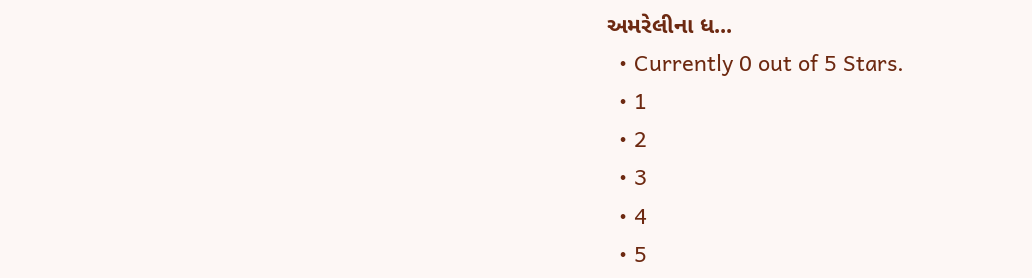અમરેલીના ધ...
  • Currently 0 out of 5 Stars.
  • 1
  • 2
  • 3
  • 4
  • 5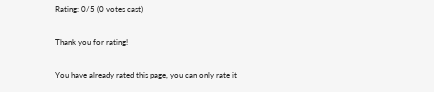Rating: 0/5 (0 votes cast)

Thank you for rating!

You have already rated this page, you can only rate it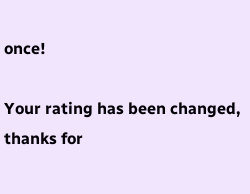once!

Your rating has been changed, thanks for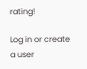rating!

Log in or create a user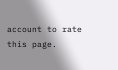account to rate this page.